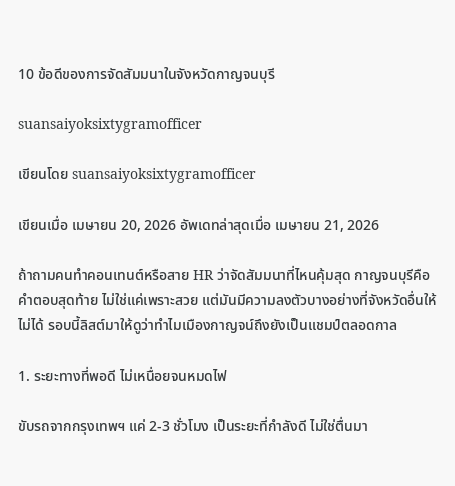10 ข้อดีของการจัดสัมมนาในจังหวัดกาญจนบุรี

suansaiyoksixtygramofficer

เขียนโดย suansaiyoksixtygramofficer

เขียนเมื่อ เมษายน 20, 2026 อัพเดทล่าสุดเมื่อ เมษายน 21, 2026

ถ้าถามคนทำคอนเทนต์หรือสาย HR ว่าจัดสัมมนาที่ไหนคุ้มสุด กาญจนบุรีคือคำตอบสุดท้าย ไม่ใช่แค่เพราะสวย แต่มันมีความลงตัวบางอย่างที่จังหวัดอื่นให้ไม่ได้ รอบนี้ลิสต์มาให้ดูว่าทำไมเมืองกาญจน์ถึงยังเป็นแชมป์ตลอดกาล

1. ระยะทางที่พอดี ไม่เหนื่อยจนหมดไฟ

ขับรถจากกรุงเทพฯ แค่ 2-3 ชั่วโมง เป็นระยะที่กำลังดี ไม่ใช่ตื่นมา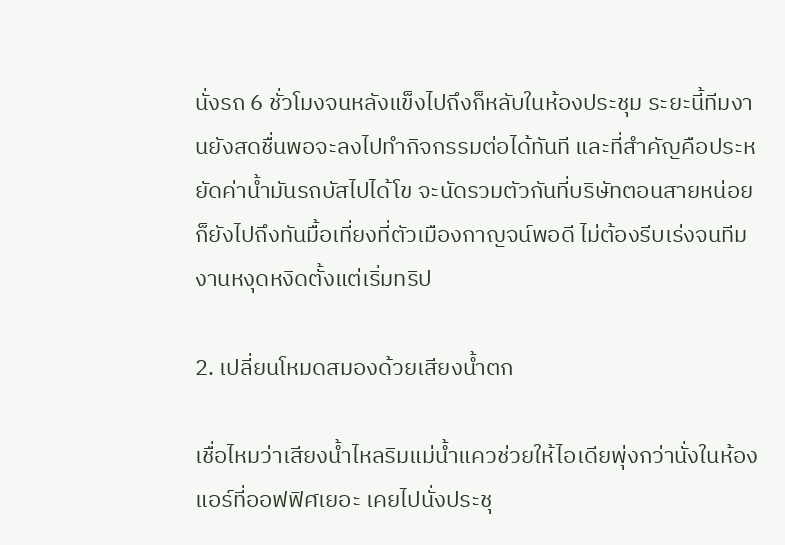นั่งรถ 6 ชั่วโมงจนหลังแข็งไปถึงก็หลับในห้องประชุม ระยะนี้ทีมงานยังสดชื่นพอจะลงไปทำกิจกรรมต่อได้ทันที และที่สำคัญคือประหยัดค่าน้ำมันรถบัสไปได้โข จะนัดรวมตัวกันที่บริษัทตอนสายหน่อยก็ยังไปถึงทันมื้อเที่ยงที่ตัวเมืองกาญจน์พอดี ไม่ต้องรีบเร่งจนทีมงานหงุดหงิดตั้งแต่เริ่มทริป

2. เปลี่ยนโหมดสมองด้วยเสียงน้ำตก

เชื่อไหมว่าเสียงน้ำไหลริมแม่น้ำแควช่วยให้ไอเดียพุ่งกว่านั่งในห้องแอร์ที่ออฟฟิศเยอะ เคยไปนั่งประชุ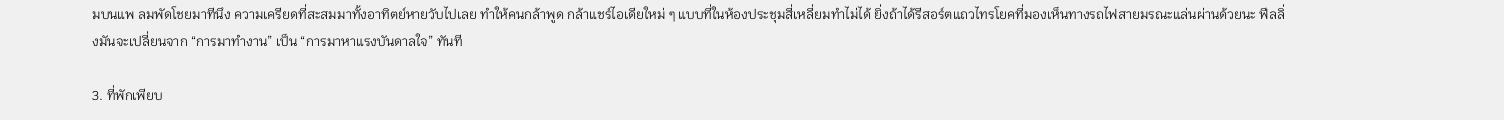มบนแพ ลมพัดโชยมาทีนึง ความเครียดที่สะสมมาทั้งอาทิตย์หายวับไปเลย ทำให้คนกล้าพูด กล้าแชร์ไอเดียใหม่ ๆ แบบที่ในห้องประชุมสี่เหลี่ยมทำไม่ได้ ยิ่งถ้าได้รีสอร์ตแถวไทรโยคที่มองเห็นทางรถไฟสายมรณะแล่นผ่านด้วยนะ ฟีลลิ่งมันจะเปลี่ยนจาก “การมาทำงาน” เป็น “การมาหาแรงบันดาลใจ” ทันที

3. ที่พักเพียบ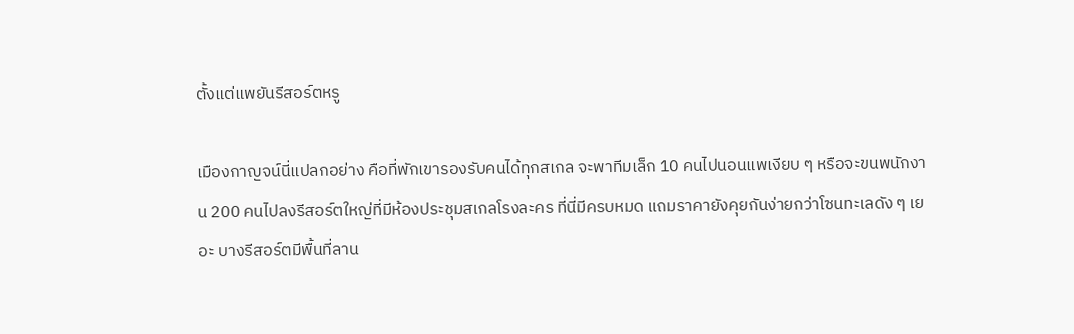ตั้งแต่แพยันรีสอร์ตหรู

เมืองกาญจน์นี่แปลกอย่าง คือที่พักเขารองรับคนได้ทุกสเกล จะพาทีมเล็ก 10 คนไปนอนแพเงียบ ๆ หรือจะขนพนักงาน 200 คนไปลงรีสอร์ตใหญ่ที่มีห้องประชุมสเกลโรงละคร ที่นี่มีครบหมด แถมราคายังคุยกันง่ายกว่าโซนทะเลดัง ๆ เยอะ บางรีสอร์ตมีพื้นที่ลาน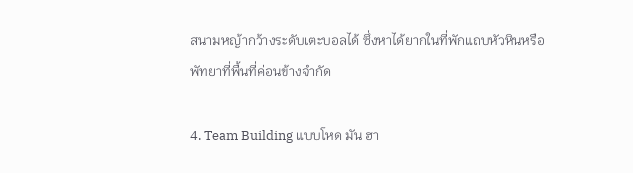สนามหญ้ากว้างระดับเตะบอลได้ ซึ่งหาได้ยากในที่พักแถบหัวหินหรือพัทยาที่พื้นที่ค่อนข้างจำกัด

4. Team Building แบบโหด มัน ฮา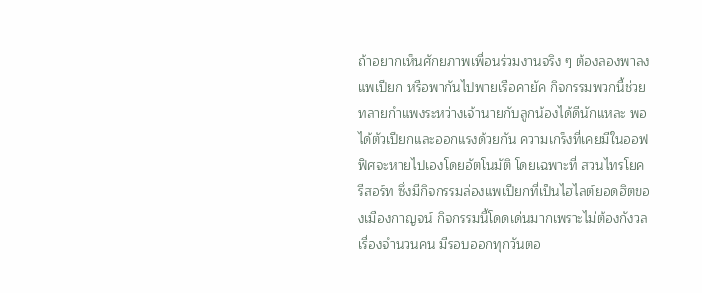ถ้าอยากเห็นศักยภาพเพื่อนร่วมงานจริง ๆ ต้องลองพาลง แพเปียก หรือพากันไปพายเรือคายัค กิจกรรมพวกนี้ช่วยทลายกำแพงระหว่างเจ้านายกับลูกน้องได้ดีนักแหละ พอได้ตัวเปียกและออกแรงด้วยกัน ความเกร็งที่เคยมีในออฟฟิศจะหายไปเองโดยอัตโนมัติ โดยเฉพาะที่ สวนไทรโยค รีสอร์ท ซึ่งมีกิจกรรมล่องแพเปียกที่เป็นไฮไลต์ยอดฮิตของเมืองกาญจน์ กิจกรรมนี้โดดเด่นมากเพราะไม่ต้องกังวลเรื่องจำนวนคน มีรอบออกทุกวันตอ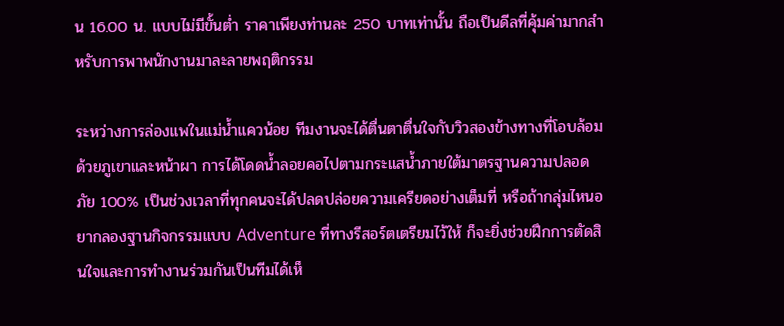น 16.00 น. แบบไม่มีขั้นต่ำ ราคาเพียงท่านละ 250 บาทเท่านั้น ถือเป็นดีลที่คุ้มค่ามากสำหรับการพาพนักงานมาละลายพฤติกรรม

ระหว่างการล่องแพในแม่น้ำแควน้อย ทีมงานจะได้ตื่นตาตื่นใจกับวิวสองข้างทางที่โอบล้อมด้วยภูเขาและหน้าผา การได้โดดน้ำลอยคอไปตามกระแสน้ำภายใต้มาตรฐานความปลอดภัย 100% เป็นช่วงเวลาที่ทุกคนจะได้ปลดปล่อยความเครียดอย่างเต็มที่ หรือถ้ากลุ่มไหนอยากลองฐานกิจกรรมแบบ Adventure ที่ทางรีสอร์ตเตรียมไว้ให้ ก็จะยิ่งช่วยฝึกการตัดสินใจและการทำงานร่วมกันเป็นทีมได้เห็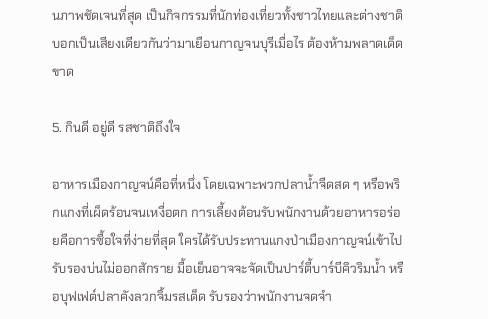นภาพชัดเจนที่สุด เป็นกิจกรรมที่นักท่องเที่ยวทั้งชาวไทยและต่างชาติบอกเป็นเสียงเดียวกันว่ามาเยือนกาญจนบุรีเมื่อไร ต้องห้ามพลาดเด็ดขาด

5. กินดี อยู่ดี รสชาติถึงใจ

อาหารเมืองกาญจน์คือที่หนึ่ง โดยเฉพาะพวกปลาน้ำจืดสด ๆ หรือพริกแกงที่เผ็ดร้อนจนเหงื่อตก การเลี้ยงต้อนรับพนักงานด้วยอาหารอร่อยคือการซื้อใจที่ง่ายที่สุด ใครได้รับประทานแกงป่าเมืองกาญจน์เข้าไป รับรองบ่นไม่ออกสักราย มื้อเย็นอาจจะจัดเป็นปาร์ตี้บาร์บีคิวริมน้ำ หรือบุฟเฟต์ปลาคังลวกจิ้มรสเด็ด รับรองว่าพนักงานจดจำ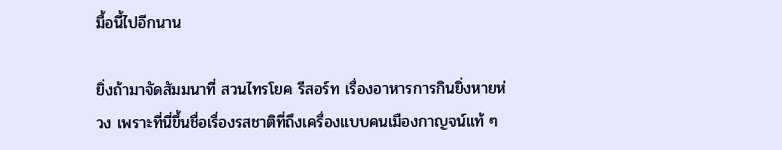มื้อนี้ไปอีกนาน

ยิ่งถ้ามาจัดสัมมนาที่ สวนไทรโยค รีสอร์ท เรื่องอาหารการกินยิ่งหายห่วง เพราะที่นี่ขึ้นชื่อเรื่องรสชาติที่ถึงเครื่องแบบคนเมืองกาญจน์แท้ ๆ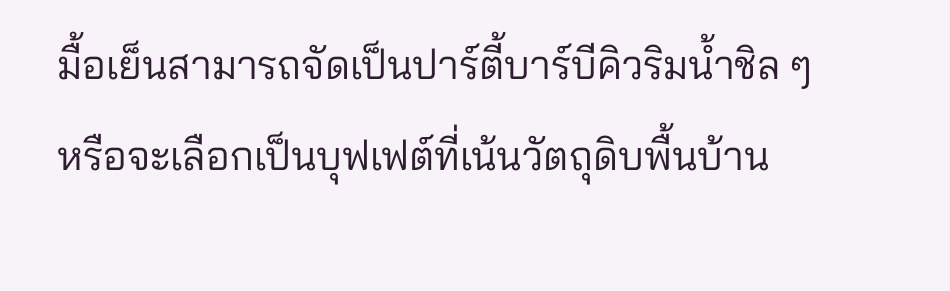มื้อเย็นสามารถจัดเป็นปาร์ตี้บาร์บีคิวริมน้ำชิล ๆ หรือจะเลือกเป็นบุฟเฟต์ที่เน้นวัตถุดิบพื้นบ้าน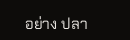อย่าง ปลา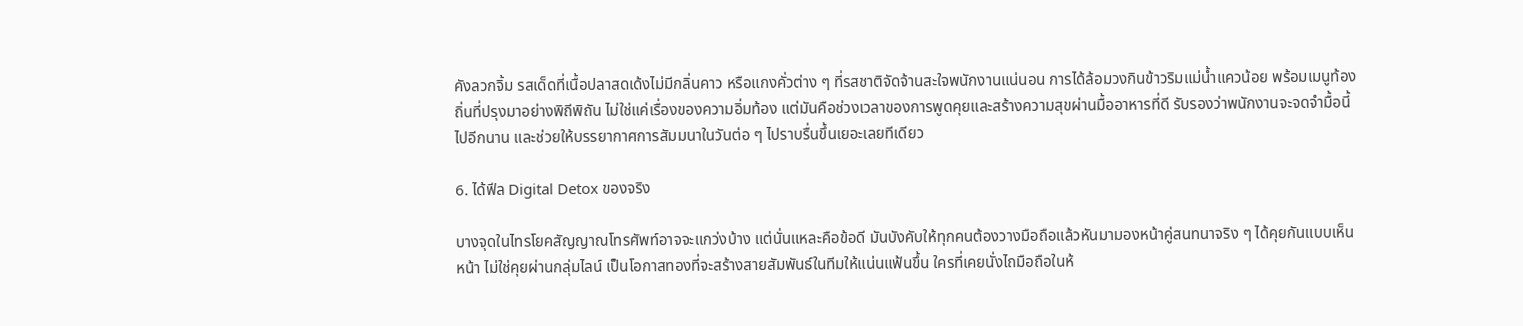คังลวกจิ้ม รสเด็ดที่เนื้อปลาสดเด้งไม่มีกลิ่นคาว หรือแกงคั่วต่าง ๆ ที่รสชาติจัดจ้านสะใจพนักงานแน่นอน การได้ล้อมวงกินข้าวริมแม่น้ำแควน้อย พร้อมเมนูท้องถิ่นที่ปรุงมาอย่างพิถีพิถัน ไม่ใช่แค่เรื่องของความอิ่มท้อง แต่มันคือช่วงเวลาของการพูดคุยและสร้างความสุขผ่านมื้ออาหารที่ดี รับรองว่าพนักงานจะจดจำมื้อนี้ไปอีกนาน และช่วยให้บรรยากาศการสัมมนาในวันต่อ ๆ ไปราบรื่นขึ้นเยอะเลยทีเดียว

6. ได้ฟีล Digital Detox ของจริง

บางจุดในไทรโยคสัญญาณโทรศัพท์อาจจะแกว่งบ้าง แต่นั่นแหละคือข้อดี มันบังคับให้ทุกคนต้องวางมือถือแล้วหันมามองหน้าคู่สนทนาจริง ๆ ได้คุยกันแบบเห็นหน้า ไม่ใช่คุยผ่านกลุ่มไลน์ เป็นโอกาสทองที่จะสร้างสายสัมพันธ์ในทีมให้แน่นแฟ้นขึ้น ใครที่เคยนั่งไถมือถือในห้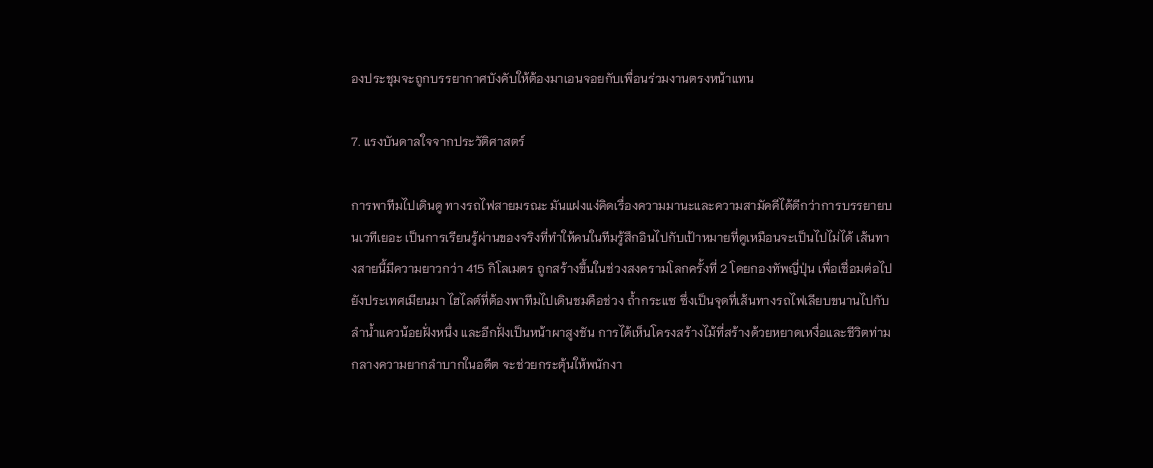องประชุมจะถูกบรรยากาศบังคับให้ต้องมาเอนจอยกับเพื่อนร่วมงานตรงหน้าแทน

7. แรงบันดาลใจจากประวัติศาสตร์

การพาทีมไปเดินดู ทางรถไฟสายมรณะ มันแฝงแง่คิดเรื่องความมานะและความสามัคคีได้ดีกว่าการบรรยายบนเวทีเยอะ เป็นการเรียนรู้ผ่านของจริงที่ทำให้คนในทีมรู้สึกอินไปกับเป้าหมายที่ดูเหมือนจะเป็นไปไม่ได้ เส้นทางสายนี้มีความยาวกว่า 415 กิโลเมตร ถูกสร้างขึ้นในช่วงสงครามโลกครั้งที่ 2 โดยกองทัพญี่ปุ่น เพื่อเชื่อมต่อไปยังประเทศเมียนมา ไฮไลต์ที่ต้องพาทีมไปเดินชมคือช่วง ถ้ำกระแซ ซึ่งเป็นจุดที่เส้นทางรถไฟเลียบขนานไปกับลำน้ำแควน้อยฝั่งหนึ่ง และอีกฝั่งเป็นหน้าผาสูงชัน การได้เห็นโครงสร้างไม้ที่สร้างด้วยหยาดเหงื่อและชีวิตท่ามกลางความยากลำบากในอดีต จะช่วยกระตุ้นให้พนักงา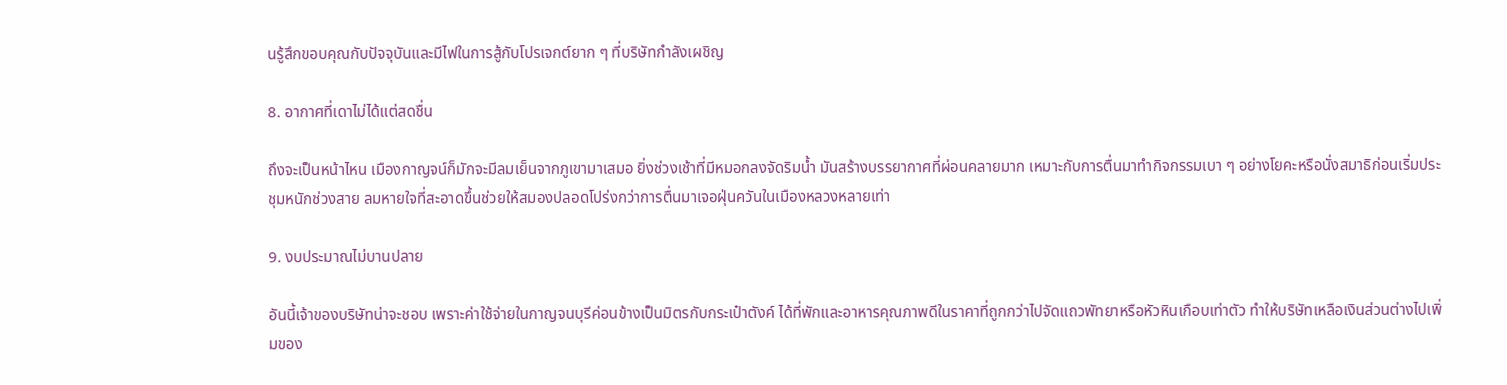นรู้สึกขอบคุณกับปัจจุบันและมีไฟในการสู้กับโปรเจกต์ยาก ๆ ที่บริษัทกำลังเผชิญ

8. อากาศที่เดาไม่ได้แต่สดชื่น

ถึงจะเป็นหน้าไหน เมืองกาญจน์ก็มักจะมีลมเย็นจากภูเขามาเสมอ ยิ่งช่วงเช้าที่มีหมอกลงจัดริมน้ำ มันสร้างบรรยากาศที่ผ่อนคลายมาก เหมาะกับการตื่นมาทำกิจกรรมเบา ๆ อย่างโยคะหรือนั่งสมาธิก่อนเริ่มประชุมหนักช่วงสาย ลมหายใจที่สะอาดขึ้นช่วยให้สมองปลอดโปร่งกว่าการตื่นมาเจอฝุ่นควันในเมืองหลวงหลายเท่า

9. งบประมาณไม่บานปลาย

อันนี้เจ้าของบริษัทน่าจะชอบ เพราะค่าใช้จ่ายในกาญจนบุรีค่อนข้างเป็นมิตรกับกระเป๋าตังค์ ได้ที่พักและอาหารคุณภาพดีในราคาที่ถูกกว่าไปจัดแถวพัทยาหรือหัวหินเกือบเท่าตัว ทำให้บริษัทเหลือเงินส่วนต่างไปเพิ่มของ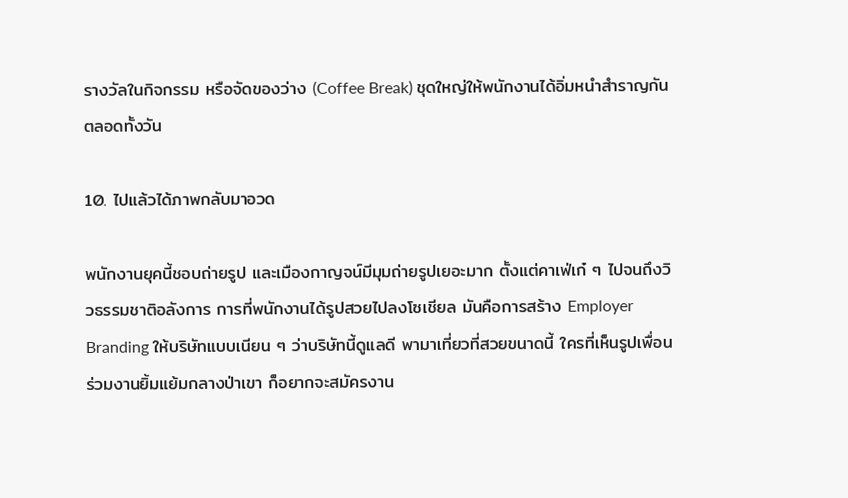รางวัลในกิจกรรม หรือจัดของว่าง (Coffee Break) ชุดใหญ่ให้พนักงานได้อิ่มหนำสำราญกันตลอดทั้งวัน

10. ไปแล้วได้ภาพกลับมาอวด

พนักงานยุคนี้ชอบถ่ายรูป และเมืองกาญจน์มีมุมถ่ายรูปเยอะมาก ตั้งแต่คาเฟ่เก๋ ๆ ไปจนถึงวิวธรรมชาติอลังการ การที่พนักงานได้รูปสวยไปลงโซเชียล มันคือการสร้าง Employer Branding ให้บริษัทแบบเนียน ๆ ว่าบริษัทนี้ดูแลดี พามาเที่ยวที่สวยขนาดนี้ ใครที่เห็นรูปเพื่อนร่วมงานยิ้มแย้มกลางป่าเขา ก็อยากจะสมัครงาน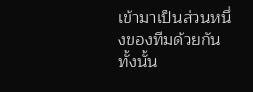เข้ามาเป็นส่วนหนึ่งของทีมด้วยกันทั้งนั้น